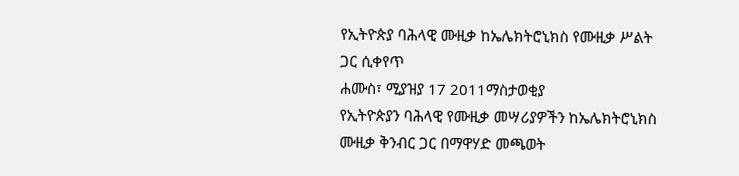የኢትዮጵያ ባሕላዊ ሙዚቃ ከኤሌክትሮኒክስ የሙዚቃ ሥልት ጋር ሲቀየጥ
ሐሙስ፣ ሚያዝያ 17 2011ማስታወቂያ
የኢትዮጵያን ባሕላዊ የሙዚቃ መሣሪያዎችን ከኤሌክትሮኒክስ ሙዚቃ ቅንብር ጋር በማዋሃድ መጫወት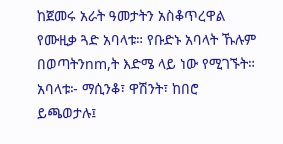ከጀመሩ አራት ዓመታትን አስቆጥረዋል የሙዚቃ ጓድ አባላቱ። የቡድኑ አባላት ኹሉም በወጣትንnm,ት እድሜ ላይ ነው የሚገኙት። አባላቱ፦ ማሲንቆ፣ ዋሽንት፣ ከበሮ ይጫወታሉ፤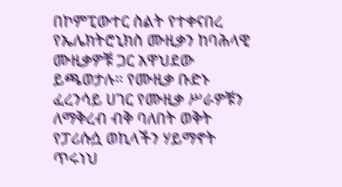በኮምፒውተር ስልት የተቀናበረ የኤሌክትሮኒክስ ሙዚቃን ከባሕላዊ ሙዚቃዎቹ ጋር አዋህደው ይጫወታሉ። የሙዚቃ ቡድኑ ፈረንሳይ ሀገር የሙዚቃ ሥራዎቹን ለማቅረብ ብቅ ባለበት ወቅት የፓሪሱሷ ወኪላችን ሃይማኖት ጥሩነህ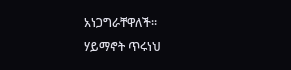አነጋግራቸዋለች።
ሃይማኖት ጥሩነህ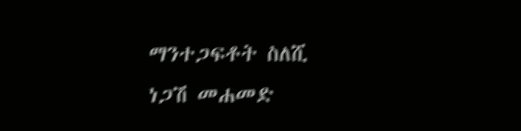ማንተጋፍቶት ስለሺ
ነጋሽ መሐመድ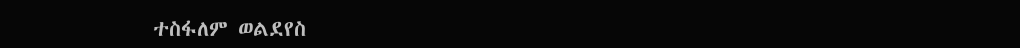ተስፋለም ወልደየስ